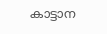കാട്ടാന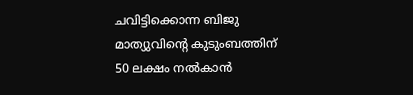ചവിട്ടിക്കൊന്ന ബിജു മാത്യുവിന്റെ കുടുംബത്തിന് 50 ലക്ഷം നല്‍കാന്‍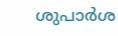ശുപാര്‍ശ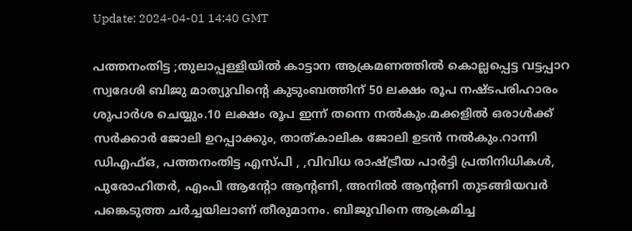Update: 2024-04-01 14:40 GMT

പത്തനംതിട്ട ;തുലാപ്പള്ളിയില്‍ കാട്ടാന ആക്രമണത്തില്‍ കൊല്ലപ്പെട്ട വട്ടപ്പാറ സ്വദേശി ബിജു മാത്യുവിന്റെ കുടുംബത്തിന് 50 ലക്ഷം രൂപ നഷ്ടപരിഹാരം ശുപാര്‍ശ ചെയ്യും.10 ലക്ഷം രൂപ ഇന്ന് തന്നെ നല്‍കും.മക്കളില്‍ ഒരാള്‍ക്ക് സര്‍ക്കാര്‍ ജോലി ഉറപ്പാക്കും, താത്കാലിക ജോലി ഉടന്‍ നല്‍കും.റാന്നി ഡിഎഫ്ഒ, പത്തനംതിട്ട എസ്പി , ,വിവിധ രാഷ്ട്രീയ പാര്‍ട്ടി പ്രതിനിധികള്‍, പുരോഹിതര്‍, എംപി ആന്റോ ആന്റണി, അനില്‍ ആന്റണി തുടങ്ങിയവര്‍ പങ്കെടുത്ത ചര്‍ച്ചയിലാണ് തീരുമാനം. ബിജുവിനെ ആക്രമിച്ച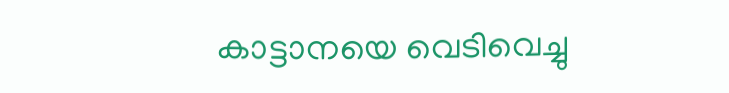കാട്ടാനയെ വെടിവെച്ചു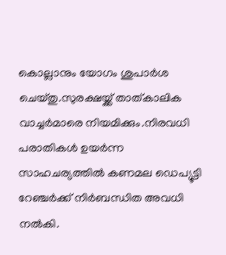കൊല്ലാനും യോഗം ശുപാര്‍ശ ചെയ്തു.സുരക്ഷയ്ക്ക് താത്കാലിക വാച്ചര്‍മാരെ നിയമിക്കും.നിരവധി പരാതികള്‍ ഉയര്‍ന്ന സാഹചര്യത്തില്‍ കണമല ഡെപ്യൂട്ടി റേഞ്ചര്‍ക്ക് നിര്‍ബന്ധിത അവധി നല്‍കി.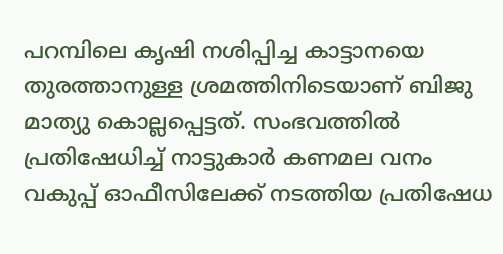പറമ്പിലെ കൃഷി നശിപ്പിച്ച കാട്ടാനയെ തുരത്താനുള്ള ശ്രമത്തിനിടെയാണ് ബിജു മാത്യു കൊല്ലപ്പെട്ടത്. സംഭവത്തില്‍ പ്രതിഷേധിച്ച് നാട്ടുകാര്‍ കണമല വനം വകുപ്പ് ഓഫീസിലേക്ക് നടത്തിയ പ്രതിഷേധ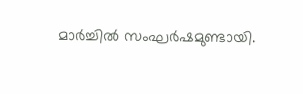മാര്‍ച്ചില്‍ സംഘര്‍ഷമുണ്ടായി.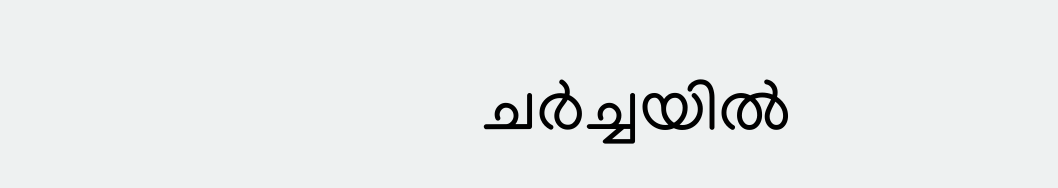ചര്‍ച്ചയില്‍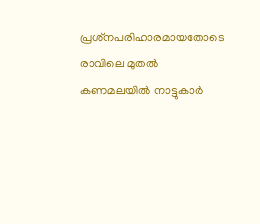പ്രശ്‌നപരിഹാരമായതോടെ രാവിലെ മുതല്‍ കണമലയില്‍ നാട്ടുകാര്‍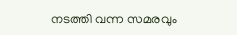നടത്തി വന്ന സമരവും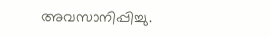അവസാനിപ്പിച്ചു.